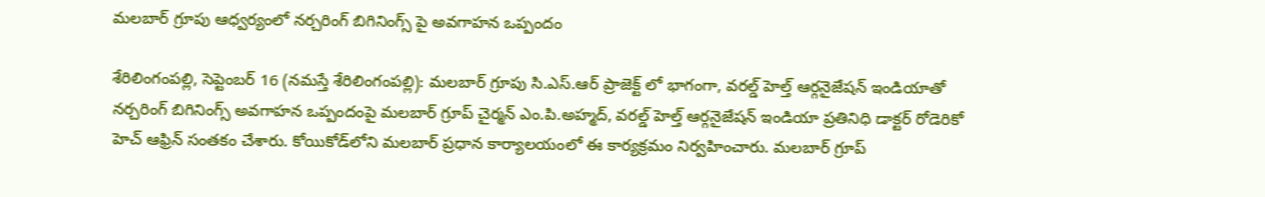మలబార్ గ్రూపు ఆధ్వ‌ర్యంలో నర్చరింగ్ బిగినింగ్స్ పై అవగాహన ఒప్పందం

శేరిలింగంప‌ల్లి, సెప్టెంబ‌ర్ 16 (న‌మ‌స్తే శేరిలింగంప‌ల్లి): మలబార్ గ్రూపు సి.ఎస్.ఆర్ ప్రాజెక్ట్ లో భాగంగా, వరల్డ్ హెల్త్ ఆర్గనైజేషన్ ఇండియాతో నర్చరింగ్ బిగినింగ్స్ అవగాహన ఒప్పందంపై మలబార్ గ్రూప్ చైర్మన్ ఎం.పి.అహ్మద్, వరల్డ్ హెల్త్ ఆర్గనైజేషన్ ఇండియా ప్రతినిధి డాక్టర్ రోడెరికో హెచ్ ఆఫ్రిన్ సంత‌కం చేశారు. కోయికోడ్‌లోని మలబార్ ప్రధాన కార్యాలయంలో ఈ కార్యక్రమం నిర్వ‌హించారు. మలబార్ గ్రూప్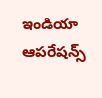ఇండియా ఆపరేషన్స్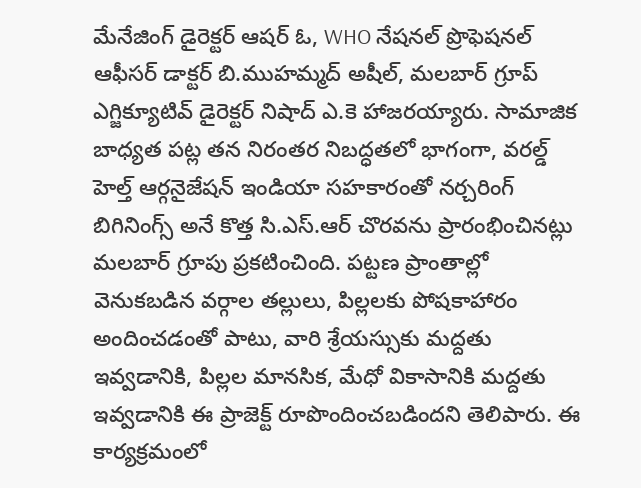మేనేజింగ్ డైరెక్టర్ ఆషర్ ఓ, WHO నేషనల్ ప్రొఫెషనల్ ఆఫీసర్ డాక్టర్ బి.ముహమ్మద్ అషీల్, మలబార్ గ్రూప్ ఎగ్జిక్యూటివ్ డైరెక్టర్ నిషాద్ ఎ.కె హాజరయ్యారు. సామాజిక బాధ్యత పట్ల తన నిరంతర నిబద్ధతలో భాగంగా, వరల్డ్ హెల్త్ ఆర్గనైజేషన్ ఇండియా సహకారంతో నర్చరింగ్ బిగినింగ్స్ అనే కొత్త సి.ఎస్.ఆర్ చొరవను ప్రారంభించినట్లు మలబార్ గ్రూపు ప్రకటించింది. పట్టణ ప్రాంతాల్లో వెనుకబడిన వర్గాల తల్లులు, పిల్లలకు పోషకాహారం అందించడంతో పాటు, వారి శ్రేయస్సుకు మద్దతు ఇవ్వడానికి, పిల్లల మానసిక, మేధో వికాసానికి మద్దతు ఇవ్వడానికి ఈ ప్రాజెక్ట్ రూపొందించబడింద‌ని తెలిపారు. ఈ కార్య‌క్ర‌మంలో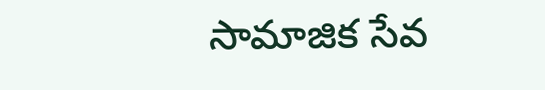సామాజిక సేవ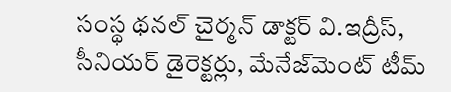సంస్థ థనల్ చైర్మన్ డాక్టర్ వి.ఇద్రీస్, సీనియర్ డైరెక్టర్లు, మేనేజ్‌మెంట్ టీమ్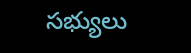సభ్యులు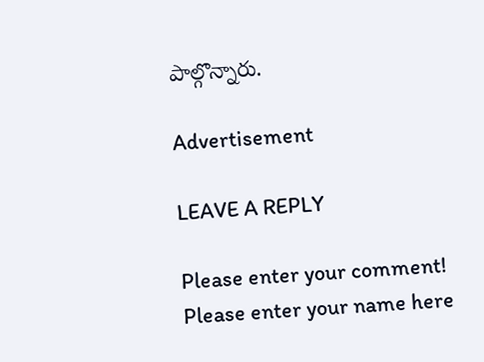పాల్గొన్నారు.

Advertisement

LEAVE A REPLY

Please enter your comment!
Please enter your name here